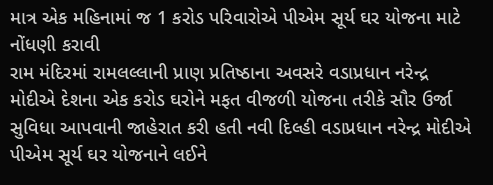માત્ર એક મહિનામાં જ 1 કરોડ પરિવારોએ પીએમ સૂર્ય ઘર યોજના માટે નોંધણી કરાવી
રામ મંદિરમાં રામલલ્લાની પ્રાણ પ્રતિષ્ઠાના અવસરે વડાપ્રધાન નરેન્દ્ર મોદીએ દેશના એક કરોડ ઘરોને મફત વીજળી યોજના તરીકે સૌર ઉર્જા સુવિધા આપવાની જાહેરાત કરી હતી નવી દિલ્હી વડાપ્રધાન નરેન્દ્ર મોદીએ પીએમ સૂર્ય ઘર યોજનાને લઈને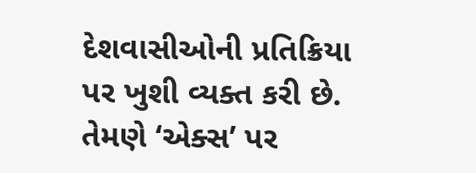દેશવાસીઓની પ્રતિક્રિયા પર ખુશી વ્યક્ત કરી છે. તેમણે ‘એક્સ’ પર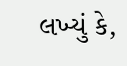લખ્યું કે,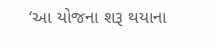‘આ યોજના શરૂ થયાના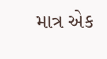માત્ર એક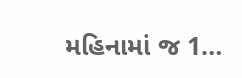મહિનામાં જ 1…